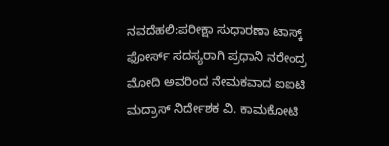ನವದೆಹಲಿ:ಪರೀಕ್ಷಾ ಸುಧಾರಣಾ ಟಾಸ್ಕ್ ಫೋರ್ಸ್ ಸದಸ್ಯರಾಗಿ ಪ್ರಧಾನಿ ನರೇಂದ್ರ ಮೋದಿ ಅವರಿಂದ ನೇಮಕವಾದ ಐಐಟಿ ಮದ್ರಾಸ್ ನಿರ್ದೇಶಕ ವಿ. ಕಾಮಕೋಟಿ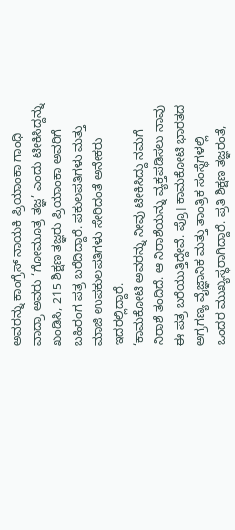ಅವರನ್ನು ಕಾಂಗ್ರೆಸ್ ನಾಯಕಿ ಪ್ರಿಯಾಂಕಾ ಗಾಂಧಿ ವಾದ್ರಾ ಅವರು ‘ಗೋಮೂತ್ರ ತಜ್ಞ’ ಎಂದು ಟೀಕಿಸಿದ್ದನ್ನು ಖಂಡಿಸಿ, 215 ಶಿಕ್ಷಣ ತಜ್ಞರು ಪ್ರಿಯಾಂಕಾ ಅವರಿಗೆ ಬಹಿರಂಗ ಪತ್ರ ಬರೆದಿದ್ದಾರೆ. ಪಕುಲಪತಿಗಳು ಮತ್ತು ಮಾಜಿ ಉಪಕುಲಪತಿಗಳು ಸೇರಿದಂತೆ ಅನೇಕರು ಇದರಲ್ಲಿದ್ದಾರೆ.
‘ಕಾಮಕೋಟಿ ಅವರನ್ನು ನೀವು ಟೀಕಿಸಿದ್ದು ನಮಗೆ ನಿರಾಶೆ ತಂದಿದೆ. ಆ ನಿರಾಶೆಯನ್ನು ವ್ಯಕ್ತಪಡಿಸಲು ನಾವು ಈ ಪತ್ರ ಬರೆಯುತ್ತಿದ್ದೇವೆ. ಪ್ರೊ। ಕಾಮಕೋಟಿ ಭಾರತದ ಅಗ್ರಗಣ್ಯ ವೈಜ್ಞಾನಿಕ ಮತ್ತು ತಾಂತ್ರಿಕ ಸಂಸ್ಥೆಗಳಲ್ಲಿ ಒಂದರ ಮುಖ್ಯಸ್ಥರಾಗಿದ್ದಾರೆ. ಪ್ರತಿ ಶಿಕ್ಷಣ ತಜ್ಞರಂತೆ,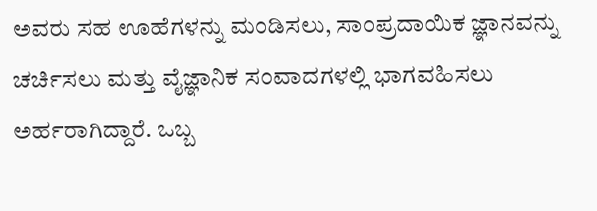ಅವರು ಸಹ ಊಹೆಗಳನ್ನು ಮಂಡಿಸಲು, ಸಾಂಪ್ರದಾಯಿಕ ಜ್ಞಾನವನ್ನು ಚರ್ಚಿಸಲು ಮತ್ತು ವೈಜ್ಞಾನಿಕ ಸಂವಾದಗಳಲ್ಲಿ ಭಾಗವಹಿಸಲು ಅರ್ಹರಾಗಿದ್ದಾರೆ. ಒಬ್ಬ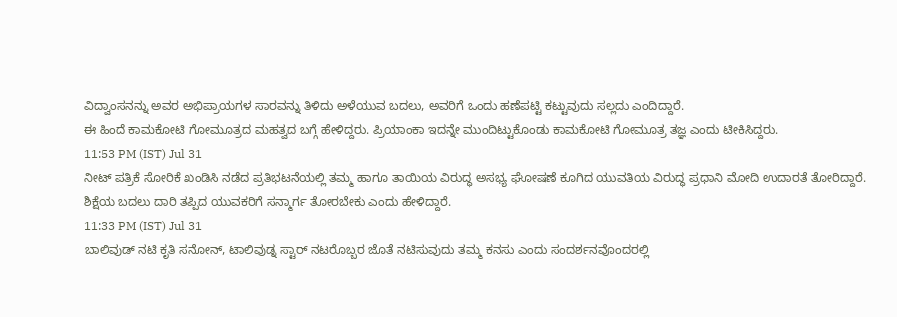ವಿದ್ವಾಂಸನನ್ನು ಅವರ ಅಭಿಪ್ರಾಯಗಳ ಸಾರವನ್ನು ತಿಳಿದು ಅಳೆಯುವ ಬದಲು, ಅವರಿಗೆ ಒಂದು ಹಣೆಪಟ್ಟಿ ಕಟ್ಟುವುದು ಸಲ್ಲದು ಎಂದಿದ್ದಾರೆ.
ಈ ಹಿಂದೆ ಕಾಮಕೋಟಿ ಗೋಮೂತ್ರದ ಮಹತ್ವದ ಬಗ್ಗೆ ಹೇಳಿದ್ದರು. ಪ್ರಿಯಾಂಕಾ ಇದನ್ನೇ ಮುಂದಿಟ್ಟುಕೊಂಡು ಕಾಮಕೋಟಿ ಗೋಮೂತ್ರ ತಜ್ಞ ಎಂದು ಟೀಕಿಸಿದ್ದರು.
11:53 PM (IST) Jul 31
ನೀಟ್ ಪತ್ರಿಕೆ ಸೋರಿಕೆ ಖಂಡಿಸಿ ನಡೆದ ಪ್ರತಿಭಟನೆಯಲ್ಲಿ ತಮ್ಮ ಹಾಗೂ ತಾಯಿಯ ವಿರುದ್ಧ ಅಸಭ್ಯ ಘೋಷಣೆ ಕೂಗಿದ ಯುವತಿಯ ವಿರುದ್ಧ ಪ್ರಧಾನಿ ಮೋದಿ ಉದಾರತೆ ತೋರಿದ್ದಾರೆ. ಶಿಕ್ಷೆಯ ಬದಲು ದಾರಿ ತಪ್ಪಿದ ಯುವಕರಿಗೆ ಸನ್ಮಾರ್ಗ ತೋರಬೇಕು ಎಂದು ಹೇಳಿದ್ದಾರೆ.
11:33 PM (IST) Jul 31
ಬಾಲಿವುಡ್ ನಟಿ ಕೃತಿ ಸನೋನ್, ಟಾಲಿವುಡ್ನ ಸ್ಟಾರ್ ನಟರೊಬ್ಬರ ಜೊತೆ ನಟಿಸುವುದು ತಮ್ಮ ಕನಸು ಎಂದು ಸಂದರ್ಶನವೊಂದರಲ್ಲಿ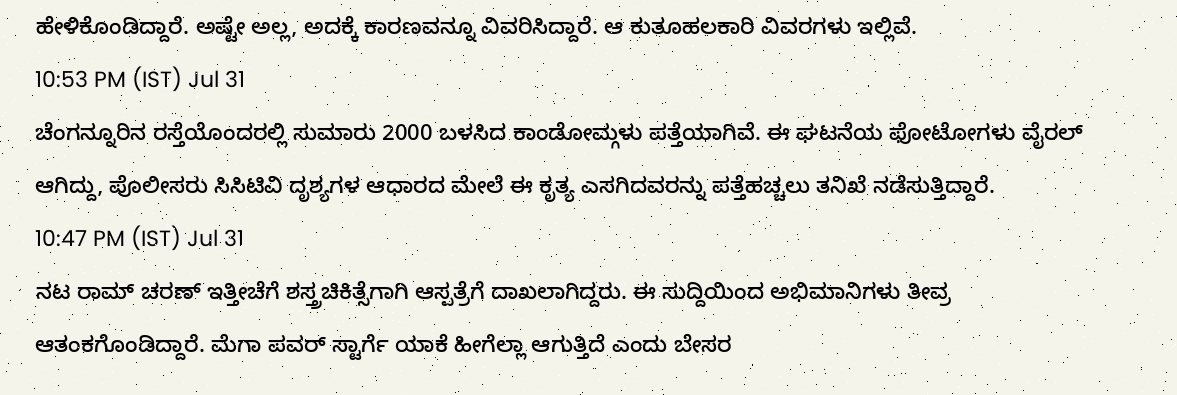ಹೇಳಿಕೊಂಡಿದ್ದಾರೆ. ಅಷ್ಟೇ ಅಲ್ಲ, ಅದಕ್ಕೆ ಕಾರಣವನ್ನೂ ವಿವರಿಸಿದ್ದಾರೆ. ಆ ಕುತೂಹಲಕಾರಿ ವಿವರಗಳು ಇಲ್ಲಿವೆ.
10:53 PM (IST) Jul 31
ಚೆಂಗನ್ನೂರಿನ ರಸ್ತೆಯೊಂದರಲ್ಲಿ ಸುಮಾರು 2000 ಬಳಸಿದ ಕಾಂಡೋಮ್ಗಳು ಪತ್ತೆಯಾಗಿವೆ. ಈ ಘಟನೆಯ ಫೋಟೋಗಳು ವೈರಲ್ ಆಗಿದ್ದು, ಪೊಲೀಸರು ಸಿಸಿಟಿವಿ ದೃಶ್ಯಗಳ ಆಧಾರದ ಮೇಲೆ ಈ ಕೃತ್ಯ ಎಸಗಿದವರನ್ನು ಪತ್ತೆಹಚ್ಚಲು ತನಿಖೆ ನಡೆಸುತ್ತಿದ್ದಾರೆ.
10:47 PM (IST) Jul 31
ನಟ ರಾಮ್ ಚರಣ್ ಇತ್ತೀಚೆಗೆ ಶಸ್ತ್ರಚಿಕಿತ್ಸೆಗಾಗಿ ಆಸ್ಪತ್ರೆಗೆ ದಾಖಲಾಗಿದ್ದರು. ಈ ಸುದ್ದಿಯಿಂದ ಅಭಿಮಾನಿಗಳು ತೀವ್ರ ಆತಂಕಗೊಂಡಿದ್ದಾರೆ. ಮೆಗಾ ಪವರ್ ಸ್ಟಾರ್ಗೆ ಯಾಕೆ ಹೀಗೆಲ್ಲಾ ಆಗುತ್ತಿದೆ ಎಂದು ಬೇಸರ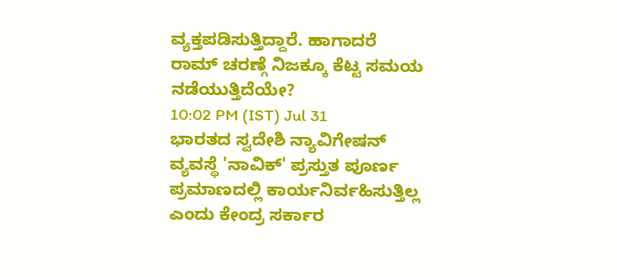ವ್ಯಕ್ತಪಡಿಸುತ್ತಿದ್ದಾರೆ. ಹಾಗಾದರೆ ರಾಮ್ ಚರಣ್ಗೆ ನಿಜಕ್ಕೂ ಕೆಟ್ಟ ಸಮಯ ನಡೆಯುತ್ತಿದೆಯೇ?
10:02 PM (IST) Jul 31
ಭಾರತದ ಸ್ವದೇಶಿ ನ್ಯಾವಿಗೇಷನ್ ವ್ಯವಸ್ಥೆ 'ನಾವಿಕ್' ಪ್ರಸ್ತುತ ಪೂರ್ಣ ಪ್ರಮಾಣದಲ್ಲಿ ಕಾರ್ಯನಿರ್ವಹಿಸುತ್ತಿಲ್ಲ ಎಂದು ಕೇಂದ್ರ ಸರ್ಕಾರ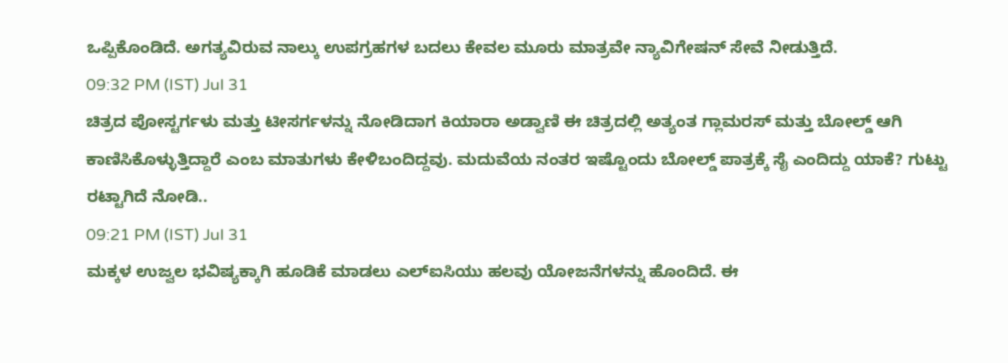ಒಪ್ಪಿಕೊಂಡಿದೆ. ಅಗತ್ಯವಿರುವ ನಾಲ್ಕು ಉಪಗ್ರಹಗಳ ಬದಲು ಕೇವಲ ಮೂರು ಮಾತ್ರವೇ ನ್ಯಾವಿಗೇಷನ್ ಸೇವೆ ನೀಡುತ್ತಿದೆ.
09:32 PM (IST) Jul 31
ಚಿತ್ರದ ಪೋಸ್ಟರ್ಗಳು ಮತ್ತು ಟೀಸರ್ಗಳನ್ನು ನೋಡಿದಾಗ ಕಿಯಾರಾ ಅಡ್ವಾಣಿ ಈ ಚಿತ್ರದಲ್ಲಿ ಅತ್ಯಂತ ಗ್ಲಾಮರಸ್ ಮತ್ತು ಬೋಲ್ಡ್ ಆಗಿ ಕಾಣಿಸಿಕೊಳ್ಳುತ್ತಿದ್ದಾರೆ ಎಂಬ ಮಾತುಗಳು ಕೇಳಿಬಂದಿದ್ದವು. ಮದುವೆಯ ನಂತರ ಇಷ್ಟೊಂದು ಬೋಲ್ಡ್ ಪಾತ್ರಕ್ಕೆ ಸೈ ಎಂದಿದ್ದು ಯಾಕೆ? ಗುಟ್ಟು ರಟ್ಟಾಗಿದೆ ನೋಡಿ..
09:21 PM (IST) Jul 31
ಮಕ್ಕಳ ಉಜ್ವಲ ಭವಿಷ್ಯಕ್ಕಾಗಿ ಹೂಡಿಕೆ ಮಾಡಲು ಎಲ್ಐಸಿಯು ಹಲವು ಯೋಜನೆಗಳನ್ನು ಹೊಂದಿದೆ. ಈ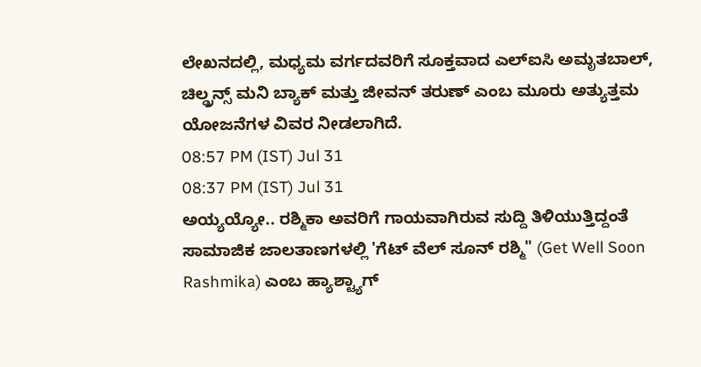ಲೇಖನದಲ್ಲಿ, ಮಧ್ಯಮ ವರ್ಗದವರಿಗೆ ಸೂಕ್ತವಾದ ಎಲ್ಐಸಿ ಅಮೃತಬಾಲ್, ಚಿಲ್ಡ್ರನ್ಸ್ ಮನಿ ಬ್ಯಾಕ್ ಮತ್ತು ಜೀವನ್ ತರುಣ್ ಎಂಬ ಮೂರು ಅತ್ಯುತ್ತಮ ಯೋಜನೆಗಳ ವಿವರ ನೀಡಲಾಗಿದೆ.
08:57 PM (IST) Jul 31
08:37 PM (IST) Jul 31
ಅಯ್ಯಯ್ಯೋ.. ರಶ್ಮಿಕಾ ಅವರಿಗೆ ಗಾಯವಾಗಿರುವ ಸುದ್ದಿ ತಿಳಿಯುತ್ತಿದ್ದಂತೆ ಸಾಮಾಜಿಕ ಜಾಲತಾಣಗಳಲ್ಲಿ 'ಗೆಟ್ ವೆಲ್ ಸೂನ್ ರಶ್ಮಿ" (Get Well Soon Rashmika) ಎಂಬ ಹ್ಯಾಶ್ಟ್ಯಾಗ್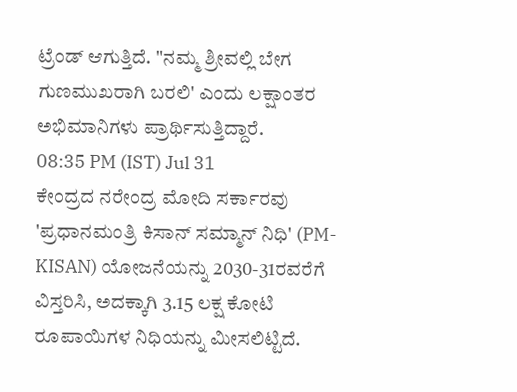ಟ್ರೆಂಡ್ ಆಗುತ್ತಿದೆ. "ನಮ್ಮ ಶ್ರೀವಲ್ಲಿ ಬೇಗ ಗುಣಮುಖರಾಗಿ ಬರಲಿ' ಎಂದು ಲಕ್ಷಾಂತರ ಅಭಿಮಾನಿಗಳು ಪ್ರಾರ್ಥಿಸುತ್ತಿದ್ದಾರೆ.
08:35 PM (IST) Jul 31
ಕೇಂದ್ರದ ನರೇಂದ್ರ ಮೋದಿ ಸರ್ಕಾರವು 'ಪ್ರಧಾನಮಂತ್ರಿ ಕಿಸಾನ್ ಸಮ್ಮಾನ್ ನಿಧಿ' (PM-KISAN) ಯೋಜನೆಯನ್ನು 2030-31ರವರೆಗೆ ವಿಸ್ತರಿಸಿ, ಅದಕ್ಕಾಗಿ 3.15 ಲಕ್ಷ ಕೋಟಿ ರೂಪಾಯಿಗಳ ನಿಧಿಯನ್ನು ಮೀಸಲಿಟ್ಟಿದೆ.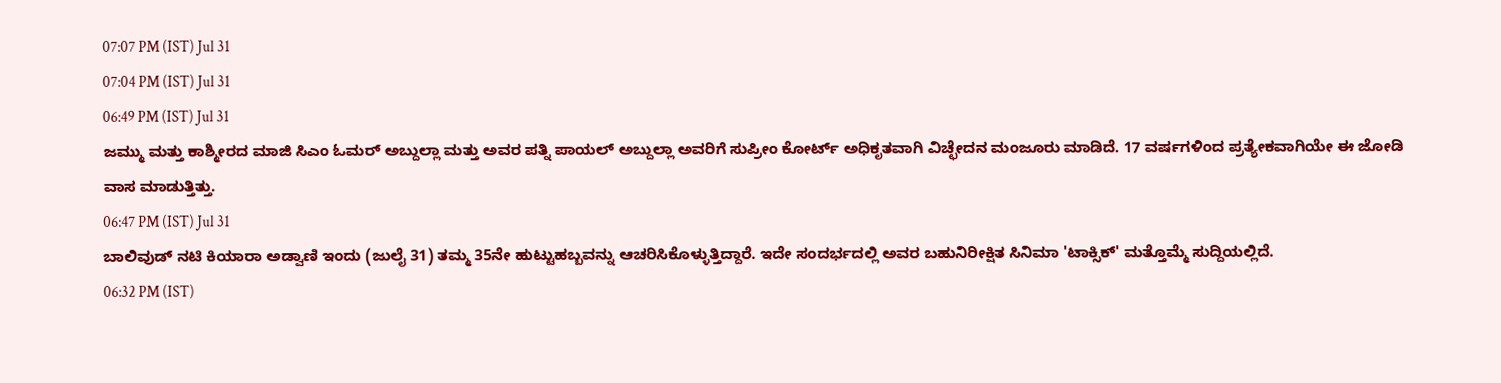07:07 PM (IST) Jul 31
07:04 PM (IST) Jul 31
06:49 PM (IST) Jul 31
ಜಮ್ಮು ಮತ್ತು ಕಾಶ್ಮೀರದ ಮಾಜಿ ಸಿಎಂ ಓಮರ್ ಅಬ್ದುಲ್ಲಾ ಮತ್ತು ಅವರ ಪತ್ನಿ ಪಾಯಲ್ ಅಬ್ದುಲ್ಲಾ ಅವರಿಗೆ ಸುಪ್ರೀಂ ಕೋರ್ಟ್ ಅಧಿಕೃತವಾಗಿ ವಿಚ್ಛೇದನ ಮಂಜೂರು ಮಾಡಿದೆ. 17 ವರ್ಷಗಳಿಂದ ಪ್ರತ್ಯೇಕವಾಗಿಯೇ ಈ ಜೋಡಿ ವಾಸ ಮಾಡುತ್ತಿತ್ತು.
06:47 PM (IST) Jul 31
ಬಾಲಿವುಡ್ ನಟಿ ಕಿಯಾರಾ ಅಡ್ವಾಣಿ ಇಂದು (ಜುಲೈ 31) ತಮ್ಮ 35ನೇ ಹುಟ್ಟುಹಬ್ಬವನ್ನು ಆಚರಿಸಿಕೊಳ್ಳುತ್ತಿದ್ದಾರೆ. ಇದೇ ಸಂದರ್ಭದಲ್ಲಿ ಅವರ ಬಹುನಿರೀಕ್ಷಿತ ಸಿನಿಮಾ 'ಟಾಕ್ಸಿಕ್' ಮತ್ತೊಮ್ಮೆ ಸುದ್ದಿಯಲ್ಲಿದೆ.
06:32 PM (IST)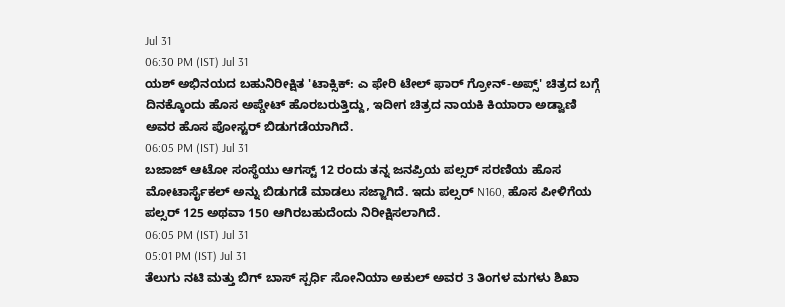Jul 31
06:30 PM (IST) Jul 31
ಯಶ್ ಅಭಿನಯದ ಬಹುನಿರೀಕ್ಷಿತ 'ಟಾಕ್ಸಿಕ್: ಎ ಫೇರಿ ಟೇಲ್ ಫಾರ್ ಗ್ರೋನ್-ಅಪ್ಸ್' ಚಿತ್ರದ ಬಗ್ಗೆ ದಿನಕ್ಕೊಂದು ಹೊಸ ಅಪ್ಡೇಟ್ ಹೊರಬರುತ್ತಿದ್ದು, ಇದೀಗ ಚಿತ್ರದ ನಾಯಕಿ ಕಿಯಾರಾ ಅಡ್ವಾಣಿ ಅವರ ಹೊಸ ಪೋಸ್ಟರ್ ಬಿಡುಗಡೆಯಾಗಿದೆ.
06:05 PM (IST) Jul 31
ಬಜಾಜ್ ಆಟೋ ಸಂಸ್ಥೆಯು ಆಗಸ್ಟ್ 12 ರಂದು ತನ್ನ ಜನಪ್ರಿಯ ಪಲ್ಸರ್ ಸರಣಿಯ ಹೊಸ ಮೋಟಾರ್ಸೈಕಲ್ ಅನ್ನು ಬಿಡುಗಡೆ ಮಾಡಲು ಸಜ್ಜಾಗಿದೆ. ಇದು ಪಲ್ಸರ್ N160, ಹೊಸ ಪೀಳಿಗೆಯ ಪಲ್ಸರ್ 125 ಅಥವಾ 150 ಆಗಿರಬಹುದೆಂದು ನಿರೀಕ್ಷಿಸಲಾಗಿದೆ.
06:05 PM (IST) Jul 31
05:01 PM (IST) Jul 31
ತೆಲುಗು ನಟಿ ಮತ್ತು ಬಿಗ್ ಬಾಸ್ ಸ್ಪರ್ಧಿ ಸೋನಿಯಾ ಅಕುಲ್ ಅವರ 3 ತಿಂಗಳ ಮಗಳು ಶಿಖಾ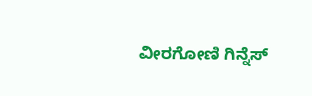ವೀರಗೋಣಿ ಗಿನ್ನೆಸ್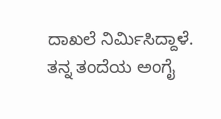ದಾಖಲೆ ನಿರ್ಮಿಸಿದ್ದಾಳೆ. ತನ್ನ ತಂದೆಯ ಅಂಗೈ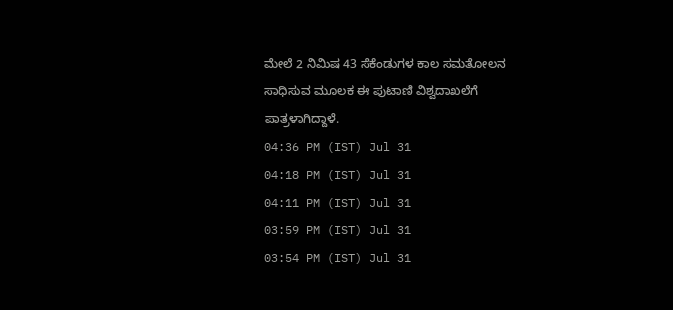ಮೇಲೆ 2 ನಿಮಿಷ 43 ಸೆಕೆಂಡುಗಳ ಕಾಲ ಸಮತೋಲನ ಸಾಧಿಸುವ ಮೂಲಕ ಈ ಪುಟಾಣಿ ವಿಶ್ವದಾಖಲೆಗೆ ಪಾತ್ರಳಾಗಿದ್ದಾಳೆ.
04:36 PM (IST) Jul 31
04:18 PM (IST) Jul 31
04:11 PM (IST) Jul 31
03:59 PM (IST) Jul 31
03:54 PM (IST) Jul 31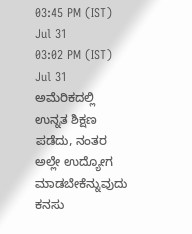03:45 PM (IST) Jul 31
03:02 PM (IST) Jul 31
ಅಮೆರಿಕದಲ್ಲಿ ಉನ್ನತ ಶಿಕ್ಷಣ ಪಡೆದು, ನಂತರ ಅಲ್ಲೇ ಉದ್ಯೋಗ ಮಾಡಬೇಕೆನ್ನುವುದು ಕನಸು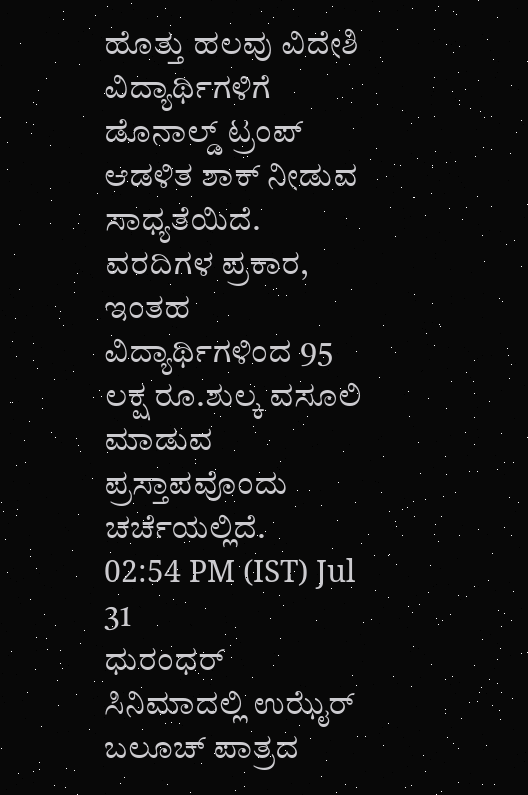ಹೊತ್ತು ಹಲವು ವಿದೇಶಿ ವಿದ್ಯಾರ್ಥಿಗಳಿಗೆ ಡೊನಾಲ್ಡ್ ಟ್ರಂಪ್ ಆಡಳಿತ ಶಾಕ್ ನೀಡುವ ಸಾಧ್ಯತೆಯಿದೆ. ವರದಿಗಳ ಪ್ರಕಾರ, ಇಂತಹ ವಿದ್ಯಾರ್ಥಿಗಳಿಂದ 95 ಲಕ್ಷ ರೂ.ಶುಲ್ಕ ವಸೂಲಿ ಮಾಡುವ ಪ್ರಸ್ತಾಪವೊಂದು ಚರ್ಚೆಯಲ್ಲಿದೆ.
02:54 PM (IST) Jul 31
ಧುರಂಧರ್ ಸಿನಿಮಾದಲ್ಲಿ ಉಝೈರ್ ಬಲೂಚ್ ಪಾತ್ರದ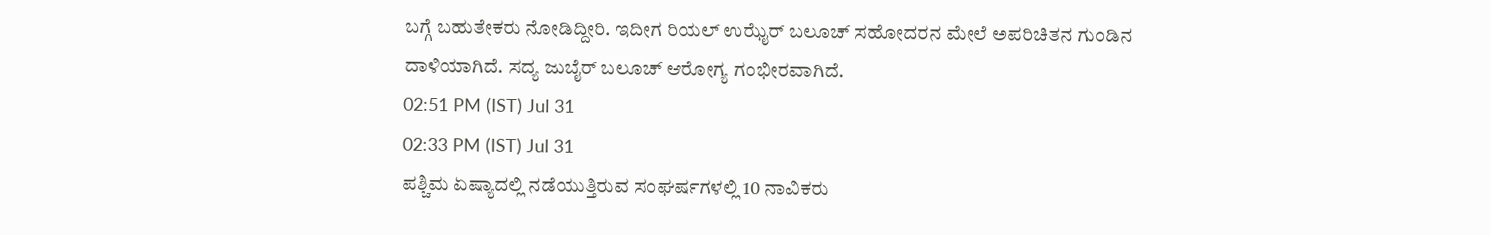ಬಗ್ಗೆ ಬಹುತೇಕರು ನೋಡಿದ್ದೀರಿ. ಇದೀಗ ರಿಯಲ್ ಉಝೈರ್ ಬಲೂಚ್ ಸಹೋದರನ ಮೇಲೆ ಅಪರಿಚಿತನ ಗುಂಡಿನ ದಾಳಿಯಾಗಿದೆ. ಸದ್ಯ ಜುಬೈರ್ ಬಲೂಚ್ ಆರೋಗ್ಯ ಗಂಭೀರವಾಗಿದೆ.
02:51 PM (IST) Jul 31
02:33 PM (IST) Jul 31
ಪಶ್ಚಿಮ ಏಷ್ಯಾದಲ್ಲಿ ನಡೆಯುತ್ತಿರುವ ಸಂಘರ್ಷಗಳಲ್ಲಿ 10 ನಾವಿಕರು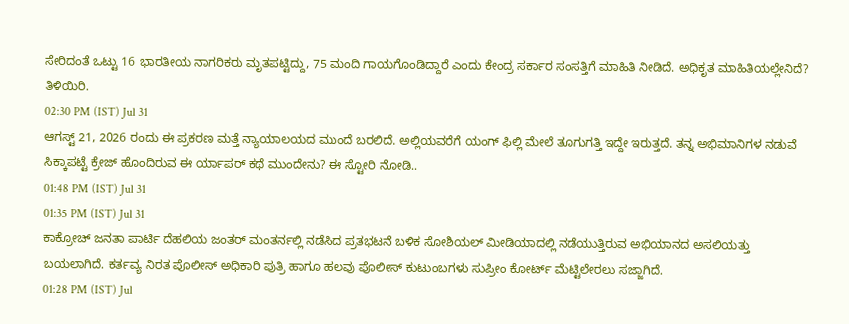ಸೇರಿದಂತೆ ಒಟ್ಟು 16 ಭಾರತೀಯ ನಾಗರಿಕರು ಮೃತಪಟ್ಟಿದ್ದು, 75 ಮಂದಿ ಗಾಯಗೊಂಡಿದ್ದಾರೆ ಎಂದು ಕೇಂದ್ರ ಸರ್ಕಾರ ಸಂಸತ್ತಿಗೆ ಮಾಹಿತಿ ನೀಡಿದೆ. ಅಧಿಕೃತ ಮಾಹಿತಿಯಲ್ಲೇನಿದೆ? ತಿಳಿಯಿರಿ.
02:30 PM (IST) Jul 31
ಆಗಸ್ಟ್ 21, 2026 ರಂದು ಈ ಪ್ರಕರಣ ಮತ್ತೆ ನ್ಯಾಯಾಲಯದ ಮುಂದೆ ಬರಲಿದೆ. ಅಲ್ಲಿಯವರೆಗೆ ಯಂಗ್ ಫಿಲ್ಲಿ ಮೇಲೆ ತೂಗುಗತ್ತಿ ಇದ್ದೇ ಇರುತ್ತದೆ. ತನ್ನ ಅಭಿಮಾನಿಗಳ ನಡುವೆ ಸಿಕ್ಕಾಪಟ್ಟೆ ಕ್ರೇಜ್ ಹೊಂದಿರುವ ಈ ರ್ಯಾಪರ್ ಕಥೆ ಮುಂದೇನು? ಈ ಸ್ಟೋರಿ ನೋಡಿ..
01:48 PM (IST) Jul 31
01:35 PM (IST) Jul 31
ಕಾಕ್ರೋಚ್ ಜನತಾ ಪಾರ್ಟಿ ದೆಹಲಿಯ ಜಂತರ್ ಮಂತರ್ನಲ್ಲಿ ನಡೆಸಿದ ಪ್ರತಭಟನೆ ಬಳಿಕ ಸೋಶಿಯಲ್ ಮೀಡಿಯಾದಲ್ಲಿ ನಡೆಯುತ್ತಿರುವ ಅಭಿಯಾನದ ಅಸಲಿಯತ್ತು ಬಯಲಾಗಿದೆ. ಕರ್ತವ್ಯ ನಿರತ ಪೊಲೀಸ್ ಅಧಿಕಾರಿ ಪುತ್ರಿ ಹಾಗೂ ಹಲವು ಪೊಲೀಸ್ ಕುಟುಂಬಗಳು ಸುಪ್ರೀಂ ಕೋರ್ಟ್ ಮೆಟ್ಟಿಲೇರಲು ಸಜ್ಜಾಗಿದೆ.
01:28 PM (IST) Jul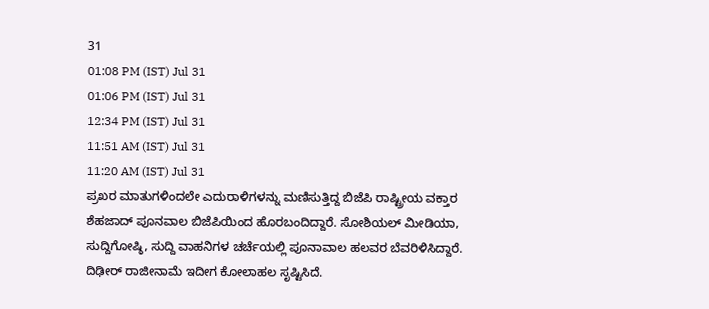31
01:08 PM (IST) Jul 31
01:06 PM (IST) Jul 31
12:34 PM (IST) Jul 31
11:51 AM (IST) Jul 31
11:20 AM (IST) Jul 31
ಪ್ರಖರ ಮಾತುಗಳಿಂದಲೇ ಎದುರಾಳಿಗಳನ್ನು ಮಣಿಸುತ್ತಿದ್ದ ಬಿಜೆಪಿ ರಾಷ್ಟ್ರೀಯ ವಕ್ತಾರ ಶೆಹಜಾದ್ ಪೂನವಾಲ ಬಿಜೆಪಿಯಿಂದ ಹೊರಬಂದಿದ್ದಾರೆ. ಸೋಶಿಯಲ್ ಮೀಡಿಯಾ, ಸುದ್ದಿಗೋಷ್ಠಿ, ಸುದ್ದಿ ವಾಹನಿಗಳ ಚರ್ಚೆಯಲ್ಲಿ ಪೂನಾವಾಲ ಹಲವರ ಬೆವರಿಳಿಸಿದ್ದಾರೆ. ದಿಢೀರ್ ರಾಜೀನಾಮೆ ಇದೀಗ ಕೋಲಾಹಲ ಸೃಷ್ಟಿಸಿದೆ.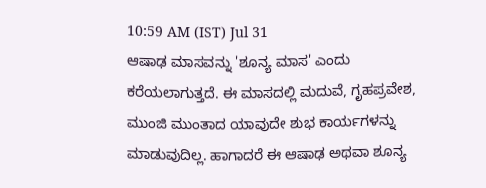10:59 AM (IST) Jul 31
ಆಷಾಢ ಮಾಸವನ್ನು 'ಶೂನ್ಯ ಮಾಸ' ಎಂದು ಕರೆಯಲಾಗುತ್ತದೆ. ಈ ಮಾಸದಲ್ಲಿ ಮದುವೆ, ಗೃಹಪ್ರವೇಶ, ಮುಂಜಿ ಮುಂತಾದ ಯಾವುದೇ ಶುಭ ಕಾರ್ಯಗಳನ್ನು ಮಾಡುವುದಿಲ್ಲ. ಹಾಗಾದರೆ ಈ ಆಷಾಢ ಅಥವಾ ಶೂನ್ಯ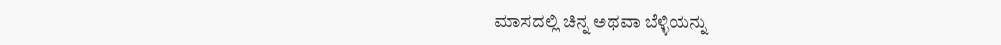ಮಾಸದಲ್ಲಿ ಚಿನ್ನ ಅಥವಾ ಬೆಳ್ಳಿಯನ್ನು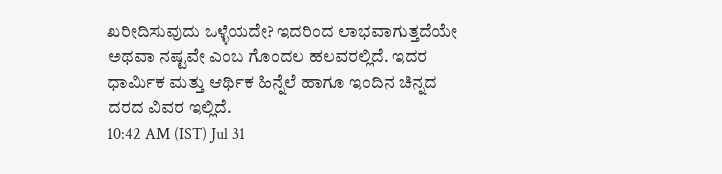ಖರೀದಿಸುವುದು ಒಳ್ಳೆಯದೇ? ಇದರಿಂದ ಲಾಭವಾಗುತ್ತದೆಯೇ ಅಥವಾ ನಷ್ಟವೇ ಎಂಬ ಗೊಂದಲ ಹಲವರಲ್ಲಿದೆ. ಇದರ ಧಾರ್ಮಿಕ ಮತ್ತು ಆರ್ಥಿಕ ಹಿನ್ನೆಲೆ ಹಾಗೂ ಇಂದಿನ ಚಿನ್ನದ ದರದ ವಿವರ ಇಲ್ಲಿದೆ.
10:42 AM (IST) Jul 31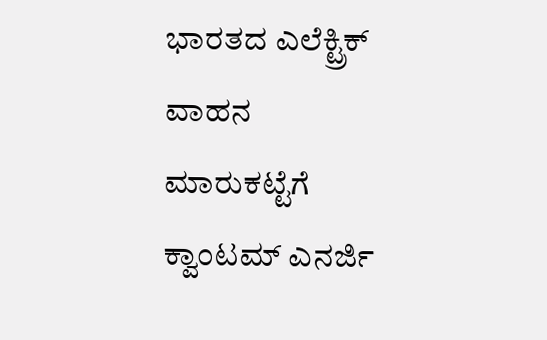ಭಾರತದ ಎಲೆಕ್ಟ್ರಿಕ್ ವಾಹನ ಮಾರುಕಟ್ಟೆಗೆ ಕ್ವಾಂಟಮ್ ಎನರ್ಜಿ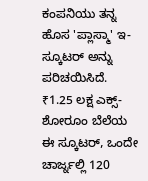ಕಂಪನಿಯು ತನ್ನ ಹೊಸ 'ಪ್ಲಾಸ್ಮಾ' ಇ-ಸ್ಕೂಟರ್ ಅನ್ನು ಪರಿಚಯಿಸಿದೆ. ₹1.25 ಲಕ್ಷ ಎಕ್ಸ್-ಶೋರೂಂ ಬೆಲೆಯ ಈ ಸ್ಕೂಟರ್, ಒಂದೇ ಚಾರ್ಜ್ನಲ್ಲಿ 120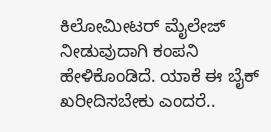ಕಿಲೋಮೀಟರ್ ಮೈಲೇಜ್ ನೀಡುವುದಾಗಿ ಕಂಪನಿ ಹೇಳಿಕೊಂಡಿದೆ. ಯಾಕೆ ಈ ಬೈಕ್ ಖರೀದಿಸಬೇಕು ಎಂದರೆ..